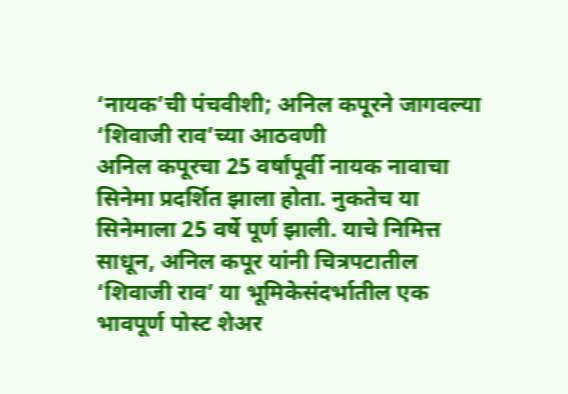‘नायक’ची पंचवीशी; अनिल कपूरने जागवल्या ‘शिवाजी राव’च्या आठवणी
अनिल कपूरचा 25 वर्षांपूर्वी नायक नावाचा सिनेमा प्रदर्शित झाला होता. नुकतेच या सिनेमाला 25 वर्षे पूर्ण झाली. याचे निमित्त साधून, अनिल कपूर यांनी चित्रपटातील ‘शिवाजी राव’ या भूमिकेसंदर्भातील एक भावपूर्ण पोस्ट शेअर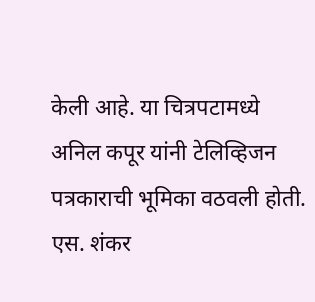केली आहे. या चित्रपटामध्ये अनिल कपूर यांनी टेलिव्हिजन पत्रकाराची भूमिका वठवली होती. एस. शंकर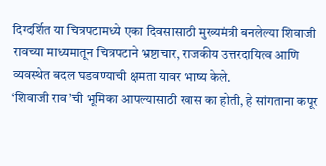दिग्दर्शित या चित्रपटामध्ये एका दिवसासाठी मुख्यमंत्री बनलेल्या शिवाजी रावच्या माध्यमातून चित्रपटाने भ्रष्टाचार, राजकीय उत्तरदायित्व आणि व्यवस्थेत बदल घडवण्याची क्षमता यावर भाष्य केले.
‘शिवाजी राव’ची भूमिका आपल्यासाठी खास का होती, हे सांगताना कपूर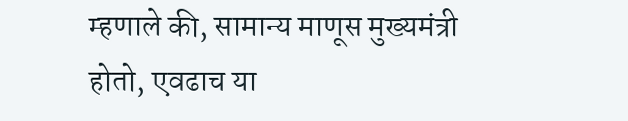म्हणाले की, सामान्य माणूस मुख्यमंत्री होतो, एवढाच या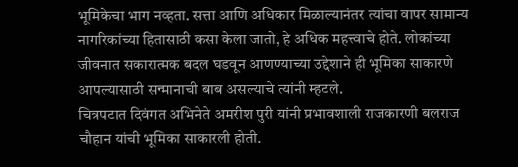भूमिकेचा भाग नव्हता. सत्ता आणि अधिकार मिळाल्यानंतर त्यांचा वापर सामान्य नागरिकांच्या हितासाठी कसा केला जातो, हे अधिक महत्त्वाचे होते. लोकांच्या जीवनात सकारात्मक बदल घडवून आणण्याच्या उद्देशाने ही भूमिका साकारणे आपल्यासाठी सन्मानाची बाब असल्याचे त्यांनी म्हटले.
चित्रपटात दिवंगत अभिनेते अमरीश पुरी यांनी प्रभावशाली राजकारणी बलराज चौहान यांची भूमिका साकारली होती.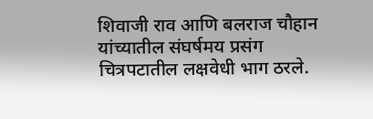शिवाजी राव आणि बलराज चौहान यांच्यातील संघर्षमय प्रसंग चित्रपटातील लक्षवेधी भाग ठरले.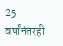25 वर्षांनंतरही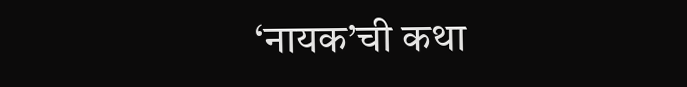‘नायक’ची कथा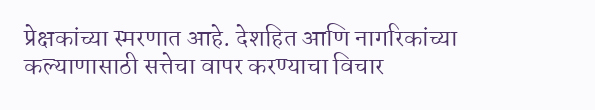प्रेक्षकांच्या स्मरणात आहे. देशहित आणि नागरिकांच्या कल्याणासाठी सत्तेचा वापर करण्याचा विचार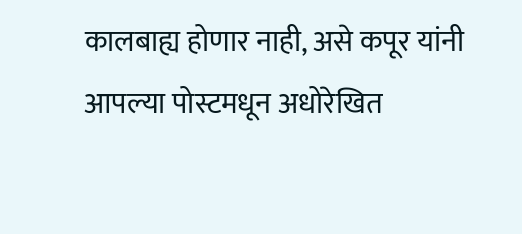कालबाह्य होणार नाही, असे कपूर यांनी आपल्या पोस्टमधून अधोरेखित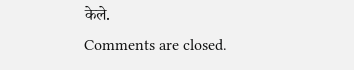केले.
Comments are closed.